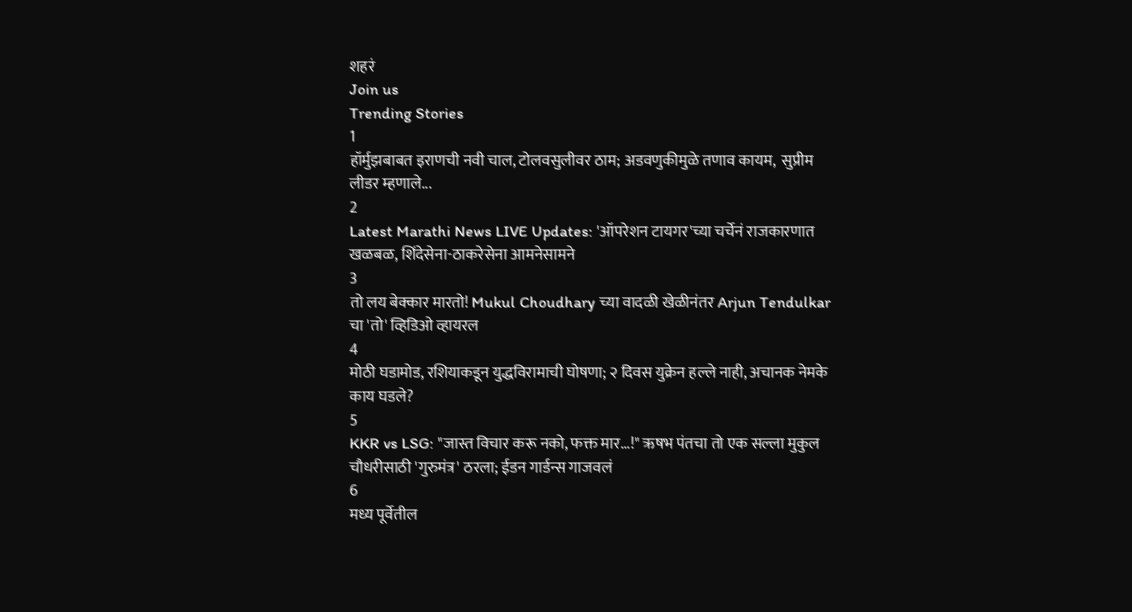शहरं
Join us
Trending Stories
1
हॉर्मुझबाबत इराणची नवी चाल, टोलवसुलीवर ठाम; अडवणुकीमुळे तणाव कायम,  सुप्रीम लीडर म्हणाले...
2
Latest Marathi News LIVE Updates: 'ऑपरेशन टायगर'च्या चर्चेनं राजकारणात खळबळ, शिंदेसेना-ठाकरेसेना आमनेसामने
3
तो लय बेक्कार मारतो! Mukul Choudhary च्या वादळी खेळीनंतर Arjun Tendulkar चा 'तो' व्हिडिओ व्हायरल
4
मोठी घडामोड, रशियाकडून युद्धविरामाची घोषणा; २ दिवस युक्रेन हल्ले नाही, अचानक नेमके काय घडले?
5
KKR vs LSG: "जास्त विचार करू नको, फक्त मार...!" ऋषभ पंतचा तो एक सल्ला मुकुल चौधरीसाठी 'गुरुमंत्र' ठरला; ईडन गार्डन्स गाजवलं
6
मध्य पूर्वेतील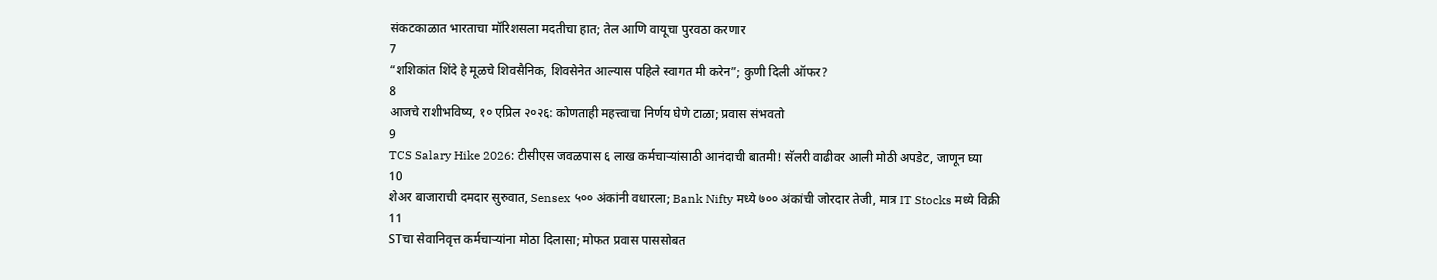संकटकाळात भारताचा मॉरिशसला मदतीचा हात; तेल आणि वायूचा पुरवठा करणार
7
“शशिकांत शिंदे हे मूळचे शिवसैनिक, शिवसेनेत आल्यास पहिले स्वागत मी करेन”; कुणी दिली ऑफर?
8
आजचे राशीभविष्य, १० एप्रिल २०२६: कोणताही महत्त्वाचा निर्णय घेणे टाळा; प्रवास संभवतो
9
TCS Salary Hike 2026: टीसीएस जवळपास ६ लाख कर्मचाऱ्यांसाठी आनंदाची बातमी! सॅलरी वाढीवर आली मोठी अपडेट, जाणून घ्या
10
शेअर बाजाराची दमदार सुरुवात, Sensex ५०० अंकांनी वधारला; Bank Nifty मध्ये ७०० अंकांची जोरदार तेजी, मात्र IT Stocks मध्ये विक्री
11
STचा सेवानिवृत्त कर्मचाऱ्यांना मोठा दिलासा; मोफत प्रवास पाससोबत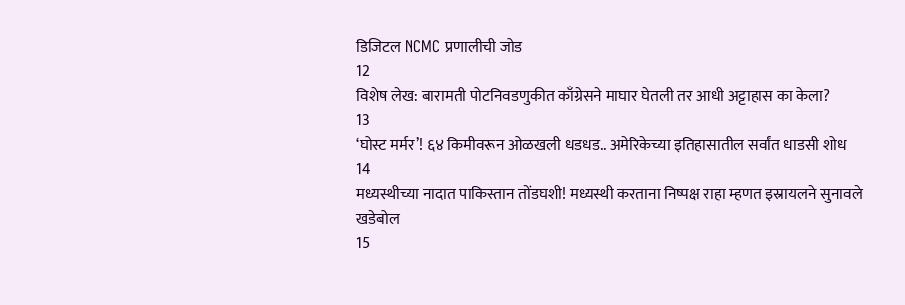डिजिटल NCMC प्रणालीची जोड
12
विशेष लेख: बारामती पोटनिवडणुकीत काँग्रेसने माघार घेतली तर आधी अट्टाहास का केला?
13
‘घोस्ट मर्मर’! ६४ किमीवरून ओळखली धडधड.. अमेरिकेच्या इतिहासातील सर्वांत धाडसी शोध
14
मध्यस्थीच्या नादात पाकिस्तान तोंडघशी! मध्यस्थी करताना निष्पक्ष राहा म्हणत इस्रायलने सुनावले खडेबोल
15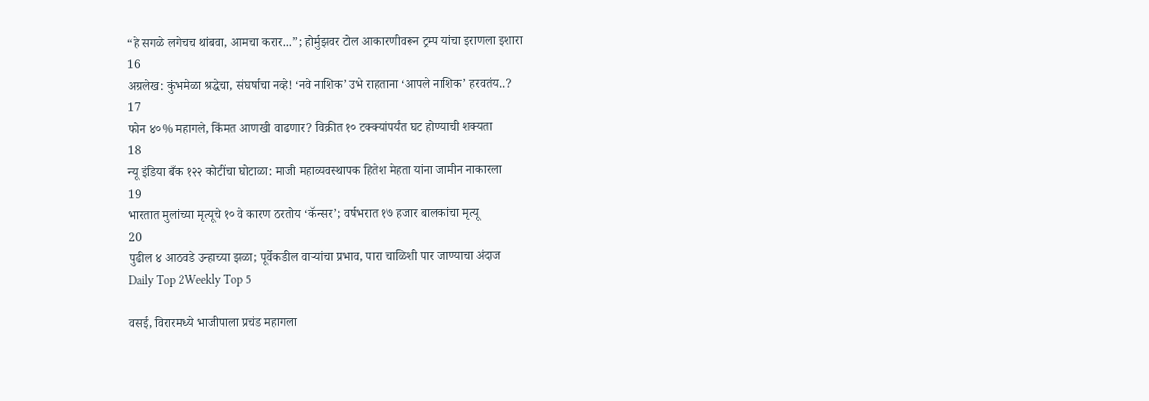“हे सगळे लगेचच थांबवा, आमचा करार...”; होर्मुझवर टोल आकारणीवरून ट्रम्प यांचा इराणला इशारा
16
अग्रलेख: कुंभमेळा श्रद्धेचा, संघर्षाचा नव्हे! ‘नवे नाशिक’ उभे राहताना ‘आपले नाशिक’ हरवतंय..?
17
फोन ४०% महागले, किंमत आणखी वाढणार? विक्रीत १० टक्क्यांपर्यंत घट होण्याची शक्यता
18
न्यू इंडिया बँक १२२ कोटींचा घोटाळा: माजी महाव्यवस्थापक हितेश मेहता यांना जामीन नाकारला
19
भारतात मुलांच्या मृत्यूचे १० वे कारण ठरतोय ‘कॅन्सर’; वर्षभरात १७ हजार बालकांचा मृत्यू
20
पुढील ४ आठवडे उन्हाच्या झळा; पूर्वेकडील वाऱ्यांचा प्रभाव, पारा चाळिशी पार जाण्याचा अंदाज
Daily Top 2Weekly Top 5

वसई, विरारमध्ये भाजीपाला प्रचंड महागला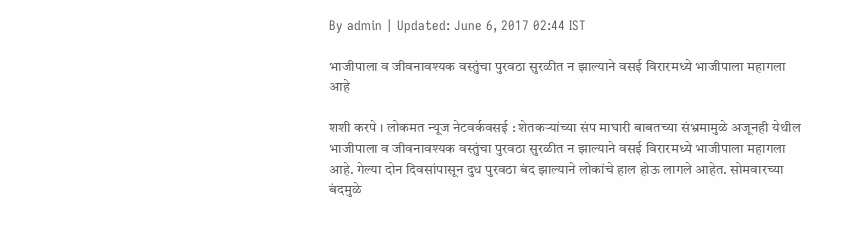By admin | Updated: June 6, 2017 02:44 IST

भाजीपाला व जीवनावश्यक वस्तुंचा पुरवठा सुरळीत न झाल्याने वसई विरारमध्ये भाजीपाला महागला आहे

शशी करपे । लोकमत न्यूज नेटवर्कवसई : शेतकऱ्यांच्या संप माघारी बाबतच्या संभ्रमामुळे अजूनही येथील भाजीपाला व जीवनावश्यक वस्तुंचा पुरवठा सुरळीत न झाल्याने वसई विरारमध्ये भाजीपाला महागला आहे. गेल्या दोन दिवसांपासून दुध पुरवठा बंद झाल्याने लोकांचे हाल होऊ लागले आहेत. सोमवारच्या बंदमुळे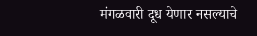मंगळवारी दूध येणार नसल्याचे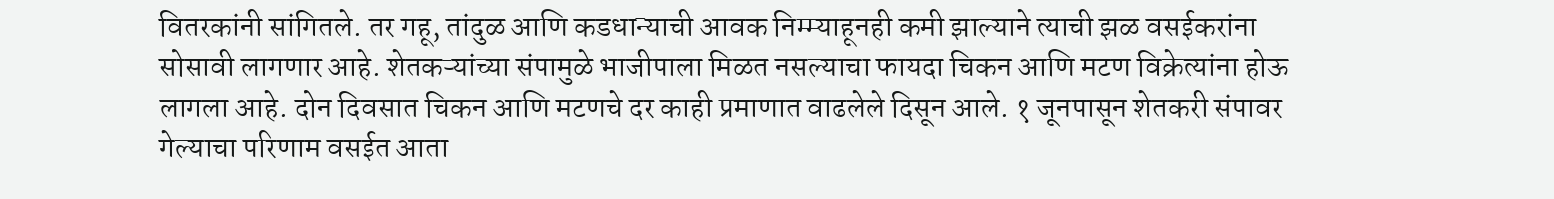वितरकांनी सांगितले. तर गहू, तांदुळ आणि कडधान्याची आवक निम्म्याहूनही कमी झाल्याने त्याची झळ वसईकरांना सोसावी लागणार आहे. शेतकऱ्यांच्या संपामुळे भाजीपाला मिळत नसल्याचा फायदा चिकन आणि मटण विक्रेत्यांना होऊ लागला आहे. दोन दिवसात चिकन आणि मटणचे दर काही प्रमाणात वाढलेले दिसून आले. १ जूनपासून शेतकरी संपावर गेल्याचा परिणाम वसईत आता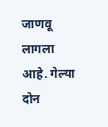जाणवू लागला आहे. गेल्या दोन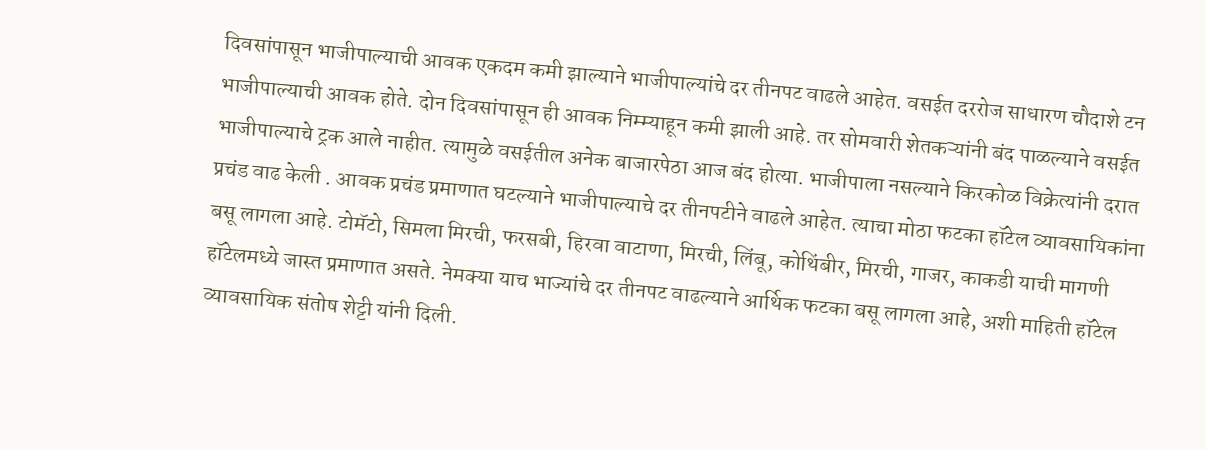दिवसांपासून भाजीपाल्याची आवक एकदम कमी झाल्याने भाजीपाल्यांचे दर तीनपट वाढले आहेत. वसईत दररोज साधारण चौदाशे टन भाजीपाल्याची आवक होते. दोन दिवसांपासून ही आवक निम्म्याहून कमी झाली आहे. तर सोमवारी शेतकऱ्यांनी बंद पाळल्याने वसईत भाजीपाल्याचे ट्रक आले नाहीत. त्यामुळे वसईतील अनेक बाजारपेठा आज बंद होत्या. भाजीपाला नसल्याने किरकोळ विक्रेत्यांनी दरात प्रचंड वाढ केली . आवक प्रचंड प्रमाणात घटल्याने भाजीपाल्याचे दर तीनपटीने वाढले आहेत. त्याचा मोठा फटका हॉटेल व्यावसायिकांना बसू लागला आहे. टोमॅटो, सिमला मिरची, फरसबी, हिरवा वाटाणा, मिरची, लिंबू, कोथिंबीर, मिरची, गाजर, काकडी याची मागणी हॉटेलमध्ये जास्त प्रमाणात असते. नेमक्या याच भाज्यांचे दर तीनपट वाढल्याने आर्थिक फटका बसू लागला आहे, अशी माहिती हॉटेल व्यावसायिक संतोष शेट्टी यांनी दिली.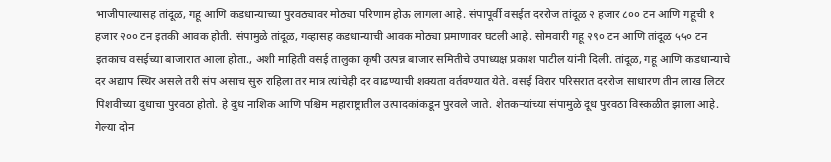भाजीपाल्यासह तांदूळ, गहू आणि कडधान्याच्या पुरवठ्यावर मोठ्या परिणाम होऊ लागला आहे. संपापूर्वी वसईत दररोज तांदूळ २ हजार ८०० टन आणि गहूची १ हजार २०० टन इतकी आवक होती. संपामुळे तांदूळ, गव्हासह कडधान्याची आवक मोठ्या प्रमाणावर घटली आहे. सोमवारी गहू २९० टन आणि तांदूळ ५५० टन इतकाच वसईच्या बाजारात आला होता., अशी माहिती वसई तालुका कृषी उत्पन्न बाजार समितीचे उपाध्यक्ष प्रकाश पाटील यांनी दिली. तांदूळ, गहू आणि कडधान्याचे दर अद्याप स्थिर असले तरी संप असाच सुरु राहिला तर मात्र त्यांचेही दर वाढण्याची शक्यता वर्तवण्यात येते. वसई विरार परिसरात दररोज साधारण तीन लाख लिटर पिशवीच्या दुधाचा पुरवठा होतो. हे दुध नाशिक आणि पश्चिम महाराष्ट्रातील उत्पादकांकडून पुरवले जाते. शेतकऱ्यांच्या संपामुळे दूध पुरवठा विस्कळीत झाला आहे. गेल्या दोन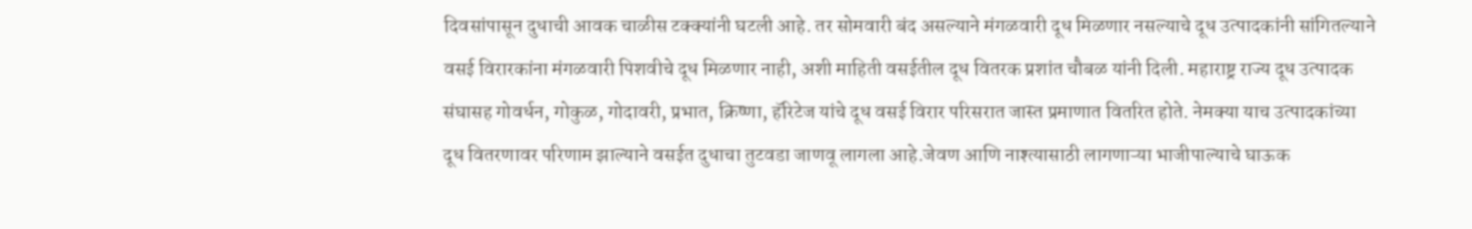दिवसांपासून दुधाची आवक चाळीस टक्क्यांनी घटली आहे. तर सोमवारी बंद असल्याने मंगळवारी दूध मिळणार नसल्याचे दूध उत्पादकांनी सांगितल्याने वसई विरारकांना मंगळवारी पिशवीचे दूध मिळणार नाही, अशी माहिती वसईतील दूध वितरक प्रशांत चौबळ यांनी दिली. महाराष्ट्र राज्य दूध उत्पादक संघासह गोवर्धन, गोकुळ, गोदावरी, प्रभात, क्रिष्णा, हॅरिटेज यांचे दूध वसई विरार परिसरात जास्त प्रमाणात वितरित होते. नेमक्या याच उत्पादकांच्या दूध वितरणावर परिणाम झाल्याने वसईत दुधाचा तुटवडा जाणवू लागला आहे.जेवण आणि नाश्त्यासाठी लागणाऱ्या भाजीपाल्याचे घाऊक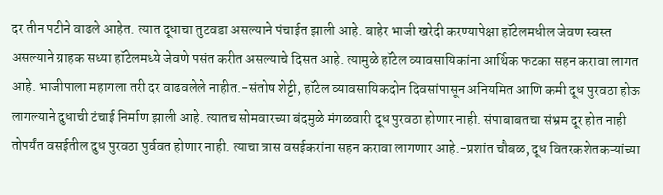दर तीन पटीने वाढले आहेत. त्यात दूधाचा तुटवडा असल्याने पंचाईत झाली आहे. बाहेर भाजी खरेदी करण्यापेक्षा हॉटेलमधील जेवण स्वस्त असल्याने ग्राहक सध्या हॉटेलमध्ये जेवणे पसंत करीत असल्याचे दिसत आहे. त्यामुळे हॉटेल व्यावसायिकांना आर्थिक फटका सहन करावा लागत आहे. भाजीपाला महागला तरी दर वाढवलेले नाहीत.-संतोष शेट्टी, हॉटेल व्यावसायिकदोन दिवसांपासून अनियमित आणि कमी दूध पुरवठा होऊ लागल्याने दुधाची टंचाई निर्माण झाली आहे. त्यातच सोमवारच्या बंदमुळे मंगळवारी दूध पुरवठा होणार नाही. संपाबाबतचा संभ्रम दूर होत नाही तोपर्यंत वसईतील दुध पुरवठा पुर्ववत होणार नाही. त्याचा त्रास वसईकरांना सहन करावा लागणार आहे.-प्रशांत चौबळ, दूध वितरकशेतकऱ्यांच्या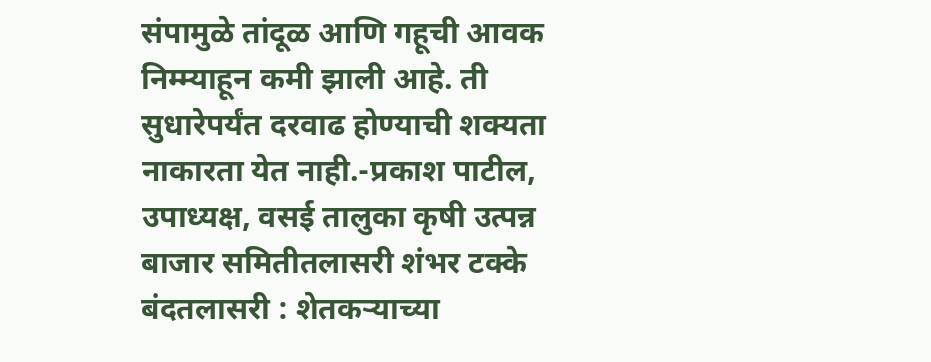संपामुळे तांदूळ आणि गहूची आवक निम्म्याहून कमी झाली आहे. ती सुधारेपर्यंत दरवाढ होण्याची शक्यता नाकारता येत नाही.-प्रकाश पाटील, उपाध्यक्ष, वसई तालुका कृषी उत्पन्न बाजार समितीतलासरी शंभर टक्के बंदतलासरी : शेतकऱ्याच्या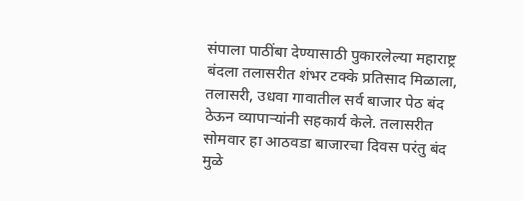संपाला पाठींबा देण्यासाठी पुकारलेल्या महाराष्ट्र बंदला तलासरीत शंभर टक्के प्रतिसाद मिळाला, तलासरी, उधवा गावातील सर्व बाजार पेठ बंद ठेऊन व्यापाऱ्यांनी सहकार्य केले. तलासरीत सोमवार हा आठवडा बाजारचा दिवस परंतु बंद मुळे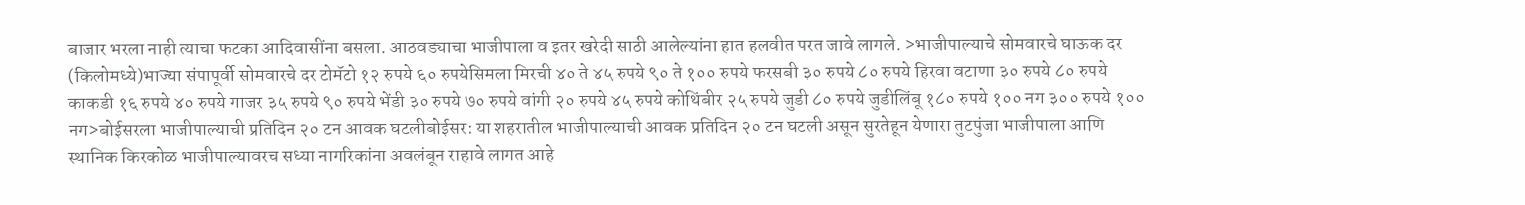बाजार भरला नाही त्याचा फटका आदिवासींना बसला. आठवड्याचा भाजीपाला व इतर खरेदी साठी आलेल्यांना हात हलवीत परत जावे लागले. >भाजीपाल्याचे सोमवारचे घाऊक दर (किलोमध्ये)भाज्या संपापूर्वी सोमवारचे दर टोमॅटो १२ रुपये ६० रुपयेसिमला मिरची ४० ते ४५ रुपये ९० ते १०० रुपये फरसबी ३० रुपये ८० रुपये हिरवा वटाणा ३० रुपये ८० रुपये काकडी १६ रुपये ४० रुपये गाजर ३५ रुपये ९० रुपये भेंडी ३० रुपये ७० रुपये वांगी २० रुपये ४५ रुपये कोथिंबीर २५ रुपये जुडी ८० रुपये जुडीलिंबू १८० रुपये १०० नग ३०० रुपये १०० नग>बोईसरला भाजीपाल्याची प्रतिदिन २० टन आवक घटलीबोईसर: या शहरातील भाजीपाल्याची आवक प्रतिदिन २० टन घटली असून सुरतेहून येणारा तुटपुंजा भाजीपाला आणि स्थानिक किरकोळ भाजीपाल्यावरच सध्या नागरिकांना अवलंबून राहावे लागत आहे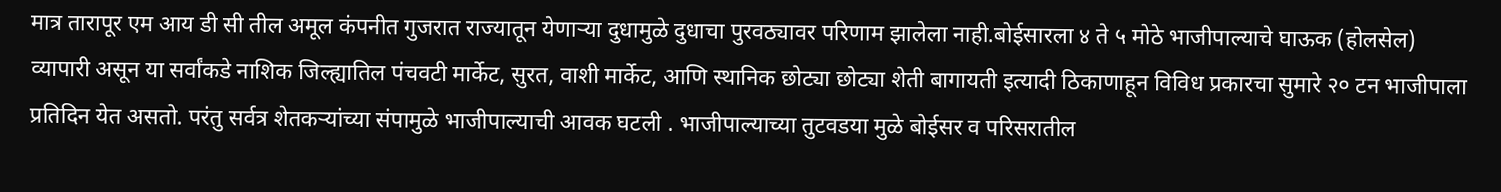मात्र तारापूर एम आय डी सी तील अमूल कंपनीत गुजरात राज्यातून येणाऱ्या दुधामुळे दुधाचा पुरवठ्यावर परिणाम झालेला नाही.बोईसारला ४ ते ५ मोठे भाजीपाल्याचे घाऊक (होलसेल) व्यापारी असून या सर्वांकडे नाशिक जिल्ह्यातिल पंचवटी मार्केट, सुरत, वाशी मार्केट, आणि स्थानिक छोट्या छोट्या शेती बागायती इत्यादी ठिकाणाहून विविध प्रकारचा सुमारे २० टन भाजीपाला प्रतिदिन येत असतो. परंतु सर्वत्र शेतकऱ्यांच्या संपामुळे भाजीपाल्याची आवक घटली . भाजीपाल्याच्या तुटवडया मुळे बोईसर व परिसरातील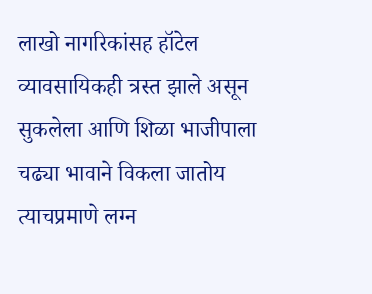लाखो नागरिकांसह हॉटेल व्यावसायिकही त्रस्त झाले असून सुकलेला आणि शिळा भाजीपाला चढ्या भावाने विकला जातोय त्याचप्रमाणे लग्न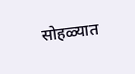सोहळ्यात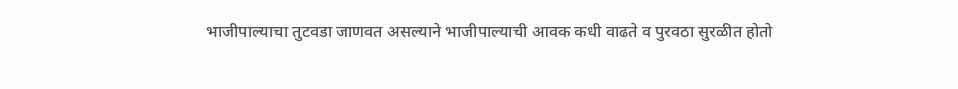भाजीपाल्याचा तुटवडा जाणवत असल्याने भाजीपाल्याची आवक कधी वाढते व पुरवठा सुरळीत होतो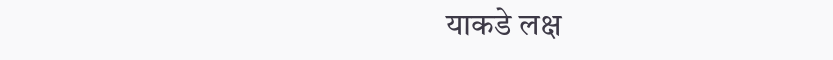याकडे लक्ष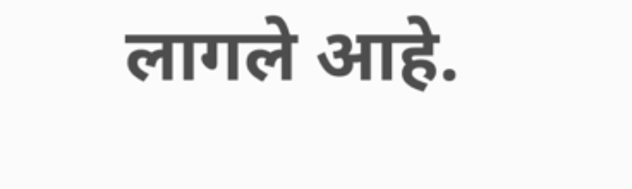लागले आहे.